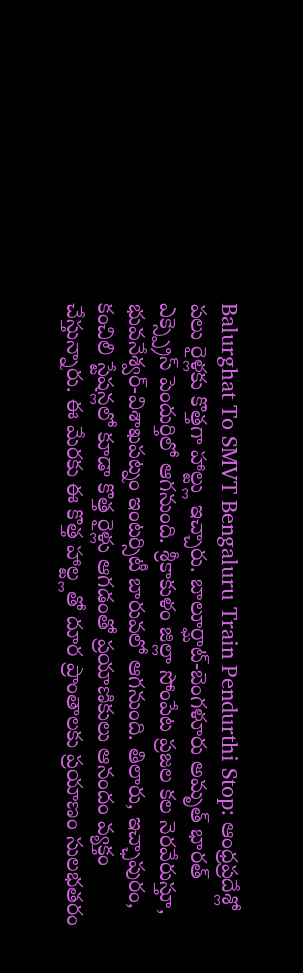Balurghat To SMVT Bengaluru Train Pendurthi Stop: ఆంధ్రప్రదేశ్లో పలు రైళ్లకు కొత్తగా హాల్ట్లు ఇచ్చారు. బాలూర్ఘాట్-బెంగళూరు అమృత్ భారత్ ఎక్స్ప్రెస్ పెందుర్తిలో ఆగనుంది. శ్రీకాకుళం జిల్లా సోంపేట ప్రజల కల నెరవేరుస్తూ, భువనేశ్వర్-విశాఖపట్నం ఇంటర్సిటీ బారువలో ఆగనుంది. తిలారు, ఇచ్ఛాపురం, కంచిలి స్టేషన్లలో కూడా కొత్త రైళ్లు ఆగడంతో ప్రయాణికులు ఆనందం వ్యక్తం చేస్తున్నారు. ఈ మేరకు ఈ కొత్త హాల్ట్లతో దూర ప్రాంతాలకు ప్రయాణం సులభతరం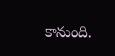కానుంది.